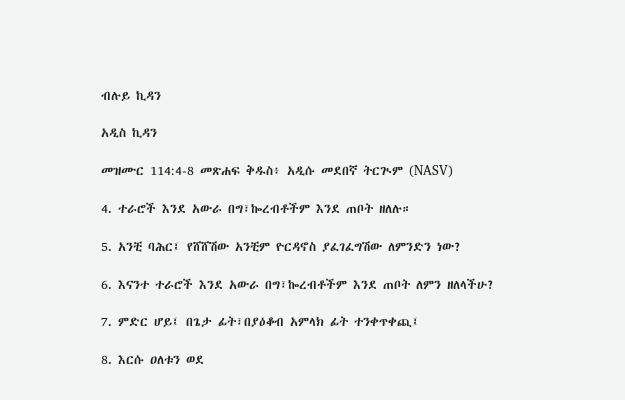ብሉይ ኪዳን

አዲስ ኪዳን

መዝሙር 114:4-8 መጽሐፍ ቅዱስ፥ አዲሱ መደበኛ ትርጒም (NASV)

4. ተራሮች እንደ አውራ በግ፣ኰረብቶችም እንደ ጠቦት ዘለሉ።

5. አንቺ ባሕር፤ የሸሸሽው አንቺም ዮርዳኖስ ያፈገፈግሽው ለምንድን ነው?

6. እናንተ ተራሮች እንደ አውራ በግ፣ኰረብቶችም እንደ ጠቦት ለምን ዘለላችሁ?

7. ምድር ሆይ፤ በጌታ ፊት፣በያዕቆብ አምላክ ፊት ተንቀጥቀጪ፤

8. እርሱ ዐለቱን ወደ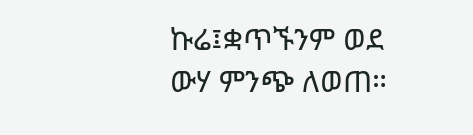ኩሬ፤ቋጥኙንም ወደ ውሃ ምንጭ ለወጠ።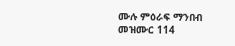ሙሉ ምዕራፍ ማንበብ መዝሙር 114